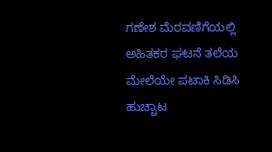ಗಣೇಶ ಮೆರವಣಿಗೆಯಲ್ಲಿ ಅಹಿತಕರ ಘಟನೆ ತಲೆಯ ಮೇಲೆಯೇ ಪಟಾಕಿ ಸಿಡಿಸಿ ಹುಚ್ಚಾಟ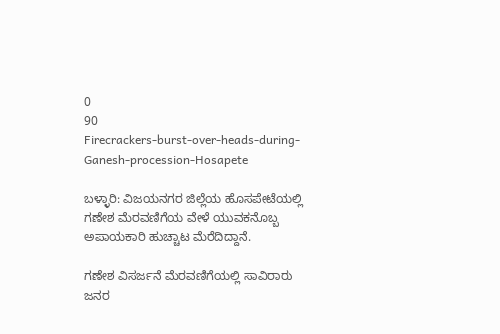0
90
Firecrackers-burst-over-heads-during-Ganesh-procession-Hosapete

ಬಳ್ಳಾರಿ: ವಿಜಯನಗರ ಜಿಲ್ಲೆಯ ಹೊಸಪೇಟೆಯಲ್ಲಿ ಗಣೇಶ ಮೆರವಣಿಗೆಯ ವೇಳೆ ಯುವಕನೊಬ್ಬ ಅಪಾಯಕಾರಿ ಹುಚ್ಚಾಟ ಮೆರೆದಿದ್ದಾನೆ.

ಗಣೇಶ ವಿಸರ್ಜನೆ ಮೆರವಣಿಗೆಯಲ್ಲಿ ಸಾವಿರಾರು ಜನರ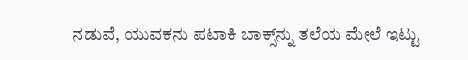ನಡುವೆ, ಯುವಕನು ಪಟಾಕಿ ಬಾಕ್ಸ್‌ನ್ನು ತಲೆಯ ಮೇಲೆ ಇಟ್ಟು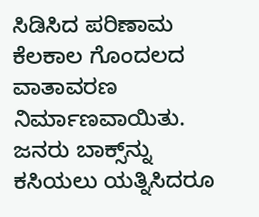ಸಿಡಿಸಿದ ಪರಿಣಾಮ ಕೆಲಕಾಲ ಗೊಂದಲದ ವಾತಾವರಣ ನಿರ್ಮಾಣವಾಯಿತು. ಜನರು ಬಾಕ್ಸ್‌ನ್ನು ಕಸಿಯಲು ಯತ್ನಿಸಿದರೂ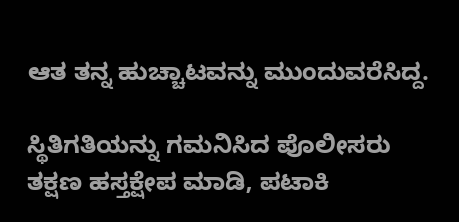ಆತ ತನ್ನ ಹುಚ್ಚಾಟವನ್ನು ಮುಂದುವರೆಸಿದ್ದ.

ಸ್ಥಿತಿಗತಿಯನ್ನು ಗಮನಿಸಿದ ಪೊಲೀಸರು ತಕ್ಷಣ ಹಸ್ತಕ್ಷೇಪ ಮಾಡಿ, ಪಟಾಕಿ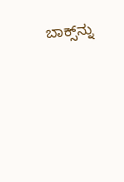ಬಾಕ್ಸ್‌ನ್ನು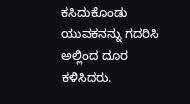ಕಸಿದುಕೊಂಡು ಯುವಕನನ್ನು ಗದರಿಸಿ ಅಲ್ಲಿಂದ ದೂರ ಕಳಿಸಿದರು.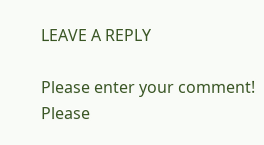LEAVE A REPLY

Please enter your comment!
Please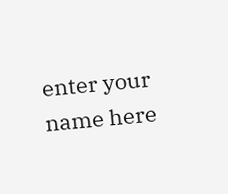enter your name here